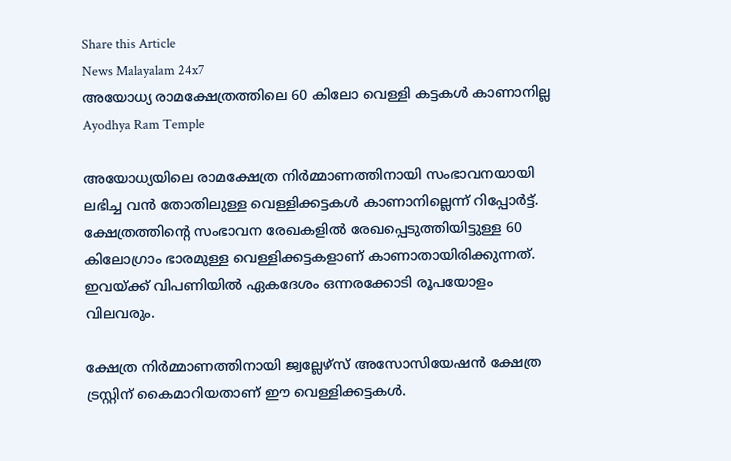Share this Article
News Malayalam 24x7
അയോധ്യ രാമക്ഷേത്രത്തിലെ 60 കിലോ വെള്ളി കട്ടകൾ കാണാനില്ല
Ayodhya Ram Temple

അയോധ്യയിലെ രാമക്ഷേത്ര നിർമ്മാണത്തിനായി സംഭാവനയായി ലഭിച്ച വൻ തോതിലുള്ള വെള്ളിക്കട്ടകൾ കാണാനില്ലെന്ന് റിപ്പോർട്ട്. ക്ഷേത്രത്തിന്റെ സംഭാവന രേഖകളിൽ രേഖപ്പെടുത്തിയിട്ടുള്ള 60 കിലോഗ്രാം ഭാരമുള്ള വെള്ളിക്കട്ടകളാണ് കാണാതായിരിക്കുന്നത്. ഇവയ്ക്ക് വിപണിയിൽ ഏകദേശം ഒന്നരക്കോടി രൂപയോളം വിലവരും.

ക്ഷേത്ര നിർമ്മാണത്തിനായി ജ്വല്ലേഴ്‌സ് അസോസിയേഷൻ ക്ഷേത്ര ട്രസ്റ്റിന് കൈമാറിയതാണ് ഈ വെള്ളിക്കട്ടകൾ.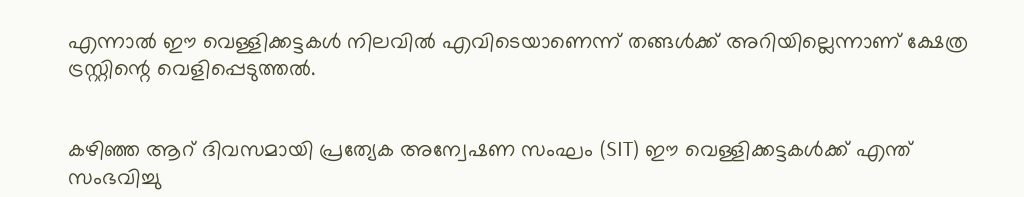എന്നാൽ ഈ വെള്ളിക്കട്ടകൾ നിലവിൽ എവിടെയാണെന്ന് തങ്ങൾക്ക് അറിയില്ലെന്നാണ് ക്ഷേത്ര ട്രസ്റ്റിന്റെ വെളിപ്പെടുത്തൽ.


കഴിഞ്ഞ ആറ് ദിവസമായി പ്രത്യേക അന്വേഷണ സംഘം (SIT) ഈ വെള്ളിക്കട്ടകൾക്ക് എന്ത് സംഭവിച്ചു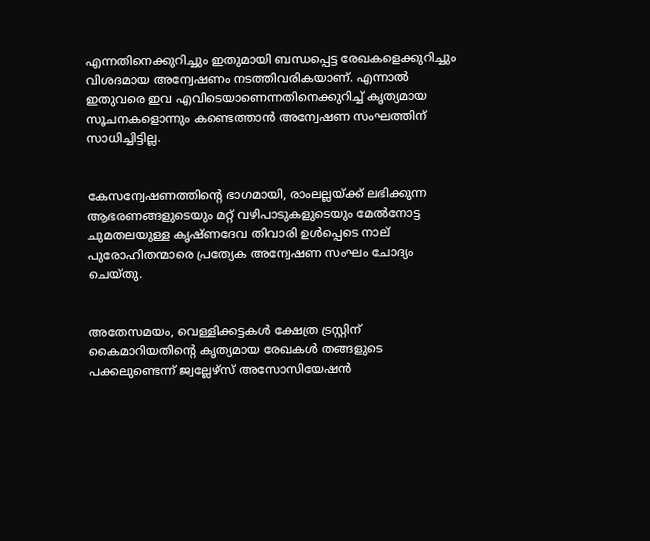എന്നതിനെക്കുറിച്ചും ഇതുമായി ബന്ധപ്പെട്ട രേഖകളെക്കുറിച്ചും വിശദമായ അന്വേഷണം നടത്തിവരികയാണ്. എന്നാൽ ഇതുവരെ ഇവ എവിടെയാണെന്നതിനെക്കുറിച്ച് കൃത്യമായ സൂചനകളൊന്നും കണ്ടെത്താൻ അന്വേഷണ സംഘത്തിന് സാധിച്ചിട്ടില്ല.


കേസന്വേഷണത്തിന്റെ ഭാഗമായി, രാംലല്ലയ്ക്ക് ലഭിക്കുന്ന ആഭരണങ്ങളുടെയും മറ്റ് വഴിപാടുകളുടെയും മേൽനോട്ട ചുമതലയുള്ള കൃഷ്ണദേവ തിവാരി ഉൾപ്പെടെ നാല് പുരോഹിതന്മാരെ പ്രത്യേക അന്വേഷണ സംഘം ചോദ്യം ചെയ്തു.


അതേസമയം, വെള്ളിക്കട്ടകൾ ക്ഷേത്ര ട്രസ്റ്റിന് കൈമാറിയതിന്റെ കൃത്യമായ രേഖകൾ തങ്ങളുടെ പക്കലുണ്ടെന്ന് ജ്വല്ലേഴ്‌സ് അസോസിയേഷൻ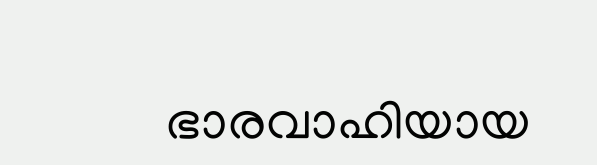ഭാരവാഹിയായ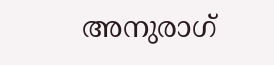അനുരാഗ്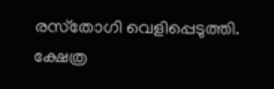രസ്‌തോഗി വെളിപ്പെടുത്തി. ക്ഷേത്ര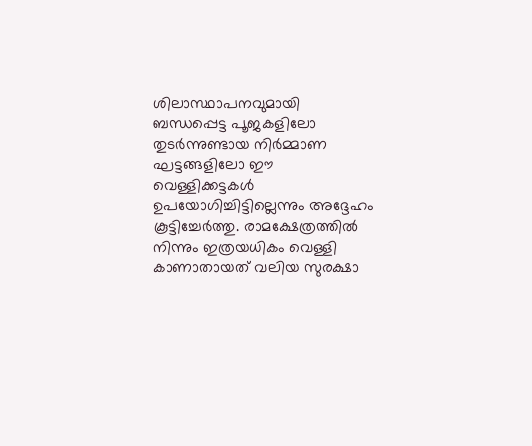ശിലാസ്ഥാപനവുമായി ബന്ധപ്പെട്ട പൂജകളിലോ തുടർന്നുണ്ടായ നിർമ്മാണ ഘട്ടങ്ങളിലോ ഈ വെള്ളിക്കട്ടകൾ ഉപയോഗിച്ചിട്ടില്ലെന്നും അദ്ദേഹം കൂട്ടിച്ചേർത്തു. രാമക്ഷേത്രത്തിൽ നിന്നും ഇത്രയധികം വെള്ളി കാണാതായത് വലിയ സുരക്ഷാ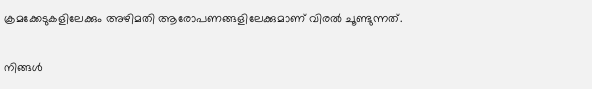ക്രമക്കേടുകളിലേക്കും അഴിമതി ആരോപണങ്ങളിലേക്കുമാണ് വിരൽ ചൂണ്ടുന്നത്.

നിങ്ങൾ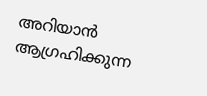അറിയാൻ ആഗ്രഹിക്കുന്ന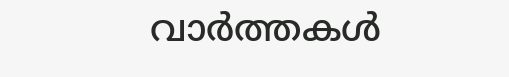വാർത്തകൾ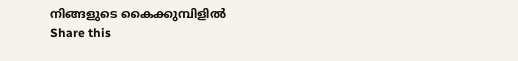നിങ്ങളുടെ കൈക്കുമ്പിളിൽ
Share this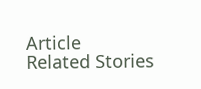Article
Related Stories